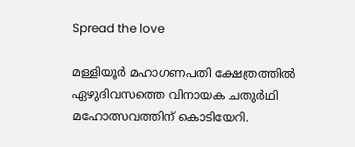Spread the love

മള്ളിയൂര്‍ മഹാഗണപതി ക്ഷേത്രത്തില്‍ ഏഴുദിവസത്തെ വിനായക ചതുര്‍ഥി മഹോത്സവത്തിന് കൊടിയേറി.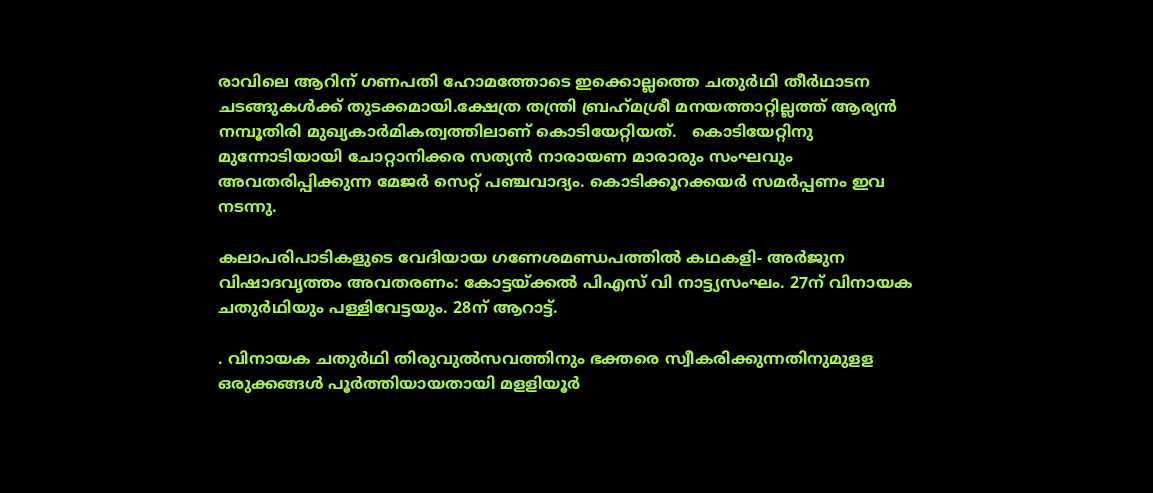രാവിലെ ആറിന് ഗണപതി ഹോമത്തോടെ ഇക്കൊല്ലത്തെ ചതുര്‍ഥി തീര്‍ഥാടന ചടങ്ങുകള്‍ക്ക് തുടക്കമായി.ക്ഷേത്ര തന്ത്രി ബ്രഹ്‌മശ്രീ മനയത്താറ്റില്ലത്ത് ആര്യന്‍ നമ്പൂതിരി മുഖ്യകാര്‍മികത്വത്തിലാണ് കൊടിയേറ്റിയത്.   കൊടിയേറ്റിനു മുന്നോടിയായി ചോറ്റാനിക്കര സത്യന്‍ നാരായണ മാരാരും സംഘവും അവതരിപ്പിക്കുന്ന മേജര്‍ സെറ്റ് പഞ്ചവാദ്യം. കൊടിക്കൂറക്കയര്‍ സമര്‍പ്പണം ഇവ നടന്നു.

കലാപരിപാടികളുടെ വേദിയായ ഗണേശമണ്ഡപത്തില്‍ കഥകളി- അര്‍ജുന വിഷാദവൃത്തം അവതരണം: കോട്ടയ്ക്കല്‍ പിഎസ് വി നാട്ട്യസംഘം. 27ന് വിനായക ചതുര്‍ഥിയും പള്ളിവേട്ടയും. 28ന് ആറാട്ട്.

. വിനായക ചതുര്‍ഥി തിരുവുല്‍സവത്തിനും ഭക്തരെ സ്വീകരിക്കുന്നതിനുമുളള ഒരുക്കങ്ങള്‍ പൂര്‍ത്തിയായതായി മളളിയൂര്‍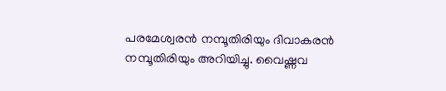പരമേശ്വരന്‍ നമ്പൂതിരിയും ദിവാകരന്‍ നമ്പൂതിരിയും അറിയിച്ചു. വൈഷ്ണവ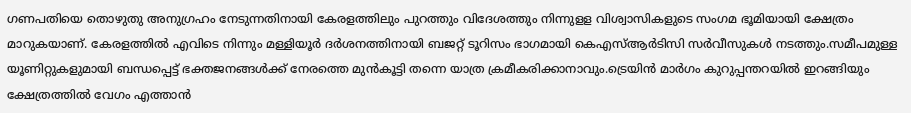ഗണപതിയെ തൊഴുതു അനുഗ്രഹം നേടുന്നതിനായി കേരളത്തിലും പുറത്തും വിദേശത്തും നിന്നുളള വിശ്വാസികളുടെ സംഗമ ഭൂമിയായി ക്ഷേത്രം മാറുകയാണ്. കേരളത്തില്‍ എവിടെ നിന്നും മള്ളിയൂര്‍ ദര്‍ശനത്തിനായി ബജറ്റ് ടൂറിസം ഭാഗമായി കെഎസ്ആര്‍ടിസി സര്‍വീസുകള്‍ നടത്തും.സമീപമുള്ള യൂണിറ്റുകളുമായി ബന്ധപ്പെട്ട് ഭക്തജനങ്ങള്‍ക്ക് നേരത്തെ മുന്‍കൂട്ടി തന്നെ യാത്ര ക്രമീകരിക്കാനാവും.ട്രെയിന്‍ മാര്‍ഗം കുറുപ്പന്തറയില്‍ ഇറങ്ങിയും ക്ഷേത്രത്തില്‍ വേഗം എത്താന്‍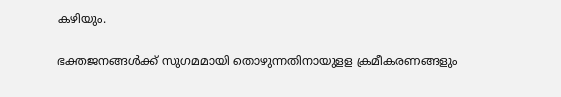കഴിയും.

ഭക്തജനങ്ങള്‍ക്ക് സുഗമമായി തൊഴുന്നതിനായുളള ക്രമീകരണങ്ങളും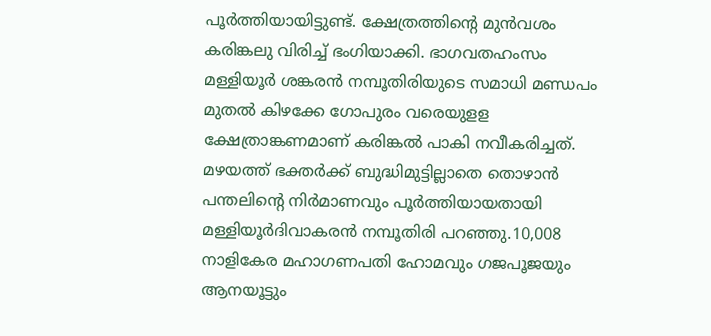പൂര്‍ത്തിയായിട്ടുണ്ട്. ക്ഷേത്രത്തിന്റെ മുന്‍വശം കരിങ്കലു വിരിച്ച് ഭംഗിയാക്കി. ഭാഗവതഹംസം മള്ളിയൂര്‍ ശങ്കരന്‍ നമ്പൂതിരിയുടെ സമാധി മണ്ഡപം മുതല്‍ കിഴക്കേ ഗോപുരം വരെയുളള ക്ഷേത്രാങ്കണമാണ് കരിങ്കല്‍ പാകി നവീകരിച്ചത്. മഴയത്ത് ഭക്തര്‍ക്ക് ബുദ്ധിമുട്ടില്ലാതെ തൊഴാന്‍ പന്തലിന്റെ നിര്‍മാണവും പൂര്‍ത്തിയായതായി മള്ളിയൂര്‍ദിവാകരന്‍ നമ്പൂതിരി പറഞ്ഞു.10,008 നാളികേര മഹാഗണപതി ഹോമവും ഗജപൂജയും ആനയൂട്ടും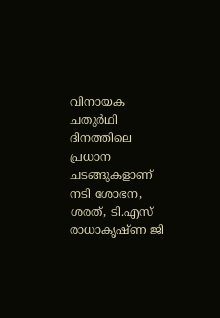വിനായക ചതുര്‍ഥി ദിനത്തിലെ പ്രധാന ചടങ്ങുകളാണ് നടി ശോഭന, ശരത്, ടി.എസ് രാധാകൃഷ്ണ ജി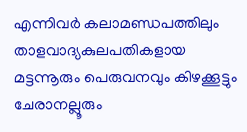എന്നിവര്‍ കലാമണ്ഡപത്തിലും താളവാദ്യകുലപതികളായ മട്ടന്നൂരും പെരുവനവും കിഴക്കൂട്ടും ചേരാനല്ലൂരും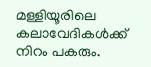മള്ളിയൂരിലെ കലാവേദികള്‍ക്ക് നിറം പകരും.